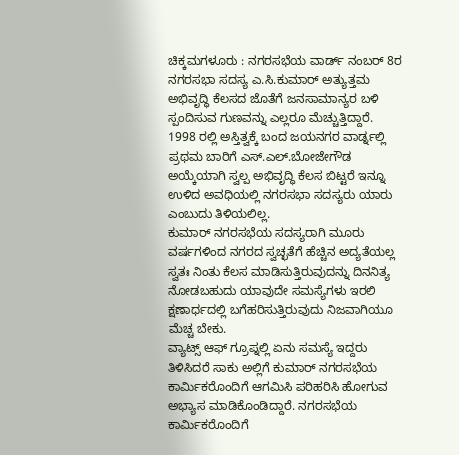ಚಿಕ್ಕಮಗಳೂರು : ನಗರಸಭೆಯ ವಾರ್ಡ್ ನಂಬರ್ 8ರ ನಗರಸಭಾ ಸದಸ್ಯ ಎ.ಸಿ.ಕುಮಾರ್ ಅತ್ಯುತ್ತಮ ಅಭಿವೃದ್ಧಿ ಕೆಲಸದ ಜೊತೆಗೆ ಜನಸಾಮಾನ್ಯರ ಬಳಿ ಸ್ಪಂದಿಸುವ ಗುಣವನ್ನು ಎಲ್ಲರೂ ಮೆಚ್ಚುತ್ತಿದ್ದಾರೆ.
1998 ರಲ್ಲಿ ಅಸ್ತಿತ್ವಕ್ಕೆ ಬಂದ ಜಯನಗರ ವಾರ್ಡ್ನಲ್ಲಿ ಪ್ರಥಮ ಬಾರಿಗೆ ಎಸ್.ಎಲ್.ಬೋಜೇಗೌಡ ಅಯ್ಕೆಯಾಗಿ ಸ್ವಲ್ಪ ಅಭಿವೃದ್ಧಿ ಕೆಲಸ ಬಿಟ್ಟರೆ ಇನ್ನೂ ಉಳಿದ ಅವಧಿಯಲ್ಲಿ ನಗರಸಭಾ ಸದಸ್ಯರು ಯಾರು ಎಂಬುದು ತಿಳಿಯಲಿಲ್ಲ.
ಕುಮಾರ್ ನಗರಸಭೆಯ ಸದಸ್ಯರಾಗಿ ಮೂರು ವರ್ಷಗಳಿಂದ ನಗರದ ಸ್ವಚ್ಛತೆಗೆ ಹೆಚ್ಚಿನ ಅದ್ಯತೆಯಲ್ಲ ಸ್ವತಃ ನಿಂತು ಕೆಲಸ ಮಾಡಿಸುತ್ತಿರುವುದನ್ನು ದಿನನಿತ್ಯ ನೋಡಬಹುದು ಯಾವುದೇ ಸಮಸ್ಯೆಗಳು ಇರಲಿ ಕ್ಷಣಾರ್ಧದಲ್ಲಿ ಬಗೆಹರಿಸುತ್ತಿರುವುದು ನಿಜವಾಗಿಯೂ ಮೆಚ್ಚ ಬೇಕು.
ವ್ಯಾಟ್ಸ್ ಆಫ್ ಗ್ರೂಪ್ನಲ್ಲಿ ಏನು ಸಮಸ್ಯೆ ಇದ್ದರು ತಿಳಿಸಿದರೆ ಸಾಕು ಅಲ್ಲಿಗೆ ಕುಮಾರ್ ನಗರಸಭೆಯ ಕಾರ್ಮಿಕರೊಂದಿಗೆ ಆಗಮಿಸಿ ಪರಿಹರಿಸಿ ಹೋಗುವ ಅಭ್ಯಾಸ ಮಾಡಿಕೊಂಡಿದ್ದಾರೆ. ನಗರಸಭೆಯ ಕಾರ್ಮಿಕರೊಂದಿಗೆ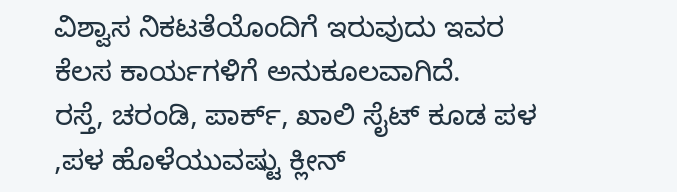ವಿಶ್ವಾಸ ನಿಕಟತೆಯೊಂದಿಗೆ ಇರುವುದು ಇವರ ಕೆಲಸ ಕಾರ್ಯಗಳಿಗೆ ಅನುಕೂಲವಾಗಿದೆ.
ರಸ್ತೆ, ಚರಂಡಿ, ಪಾರ್ಕ್, ಖಾಲಿ ಸೈಟ್ ಕೂಡ ಪಳ ,ಪಳ ಹೊಳೆಯುವಷ್ಟು ಕ್ಲೀನ್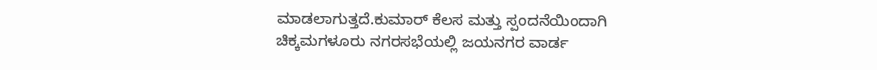ಮಾಡಲಾಗುತ್ತದೆ.ಕುಮಾರ್ ಕೆಲಸ ಮತ್ತು ಸ್ಪಂದನೆಯಿಂದಾಗಿ ಚಿಕ್ಕಮಗಳೂರು ನಗರಸಭೆಯಲ್ಲಿ ಜಯನಗರ ವಾರ್ಡ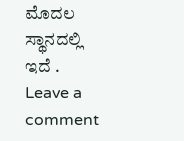ಮೊದಲ ಸ್ಥಾನದಲ್ಲಿ ಇದೆ .
Leave a comment